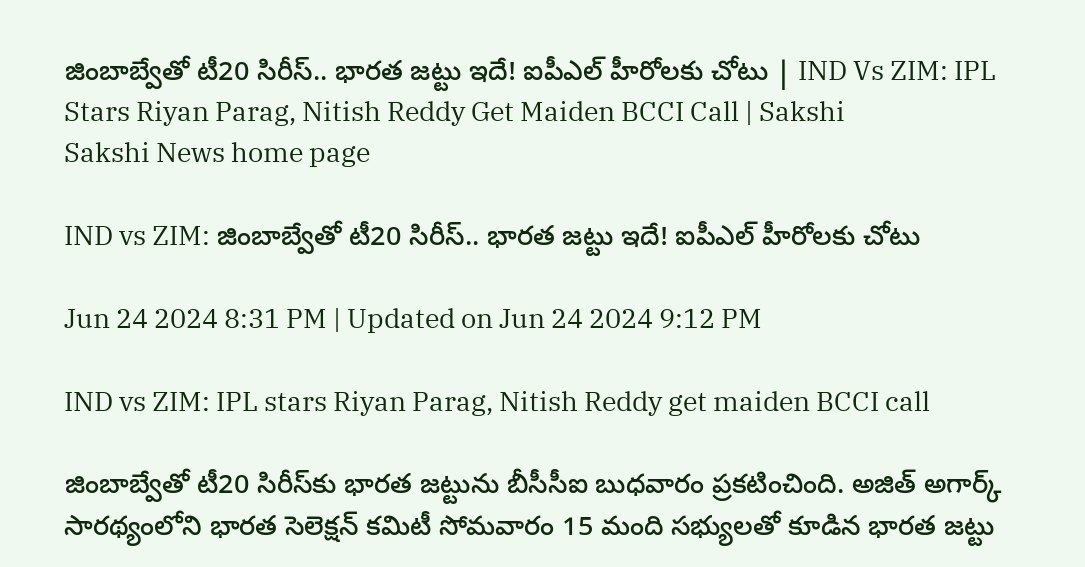జింబాబ్వేతో టీ20 సిరీస్‌.. భార‌త జ‌ట్టు ఇదే! ఐపీఎల్ హీరోల‌కు చోటు | IND Vs ZIM: IPL Stars Riyan Parag, Nitish Reddy Get Maiden BCCI Call | Sakshi
Sakshi News home page

IND vs ZIM: జింబాబ్వేతో టీ20 సిరీస్‌.. భార‌త జ‌ట్టు ఇదే! ఐపీఎల్ హీరోల‌కు చోటు

Jun 24 2024 8:31 PM | Updated on Jun 24 2024 9:12 PM

IND vs ZIM: IPL stars Riyan Parag, Nitish Reddy get maiden BCCI call

జింబాబ్వేతో టీ20 సిరీస్‌కు భార‌త జ‌ట్టును బీసీసీఐ బుధ‌వారం ప్ర‌క‌టించింది. అజిత్ అగార్క్ సారథ్యంలోని భారత సెలెక్షన్ కమిటీ సోమవారం 15 మంది సభ్యులతో కూడిన భారత జట్టు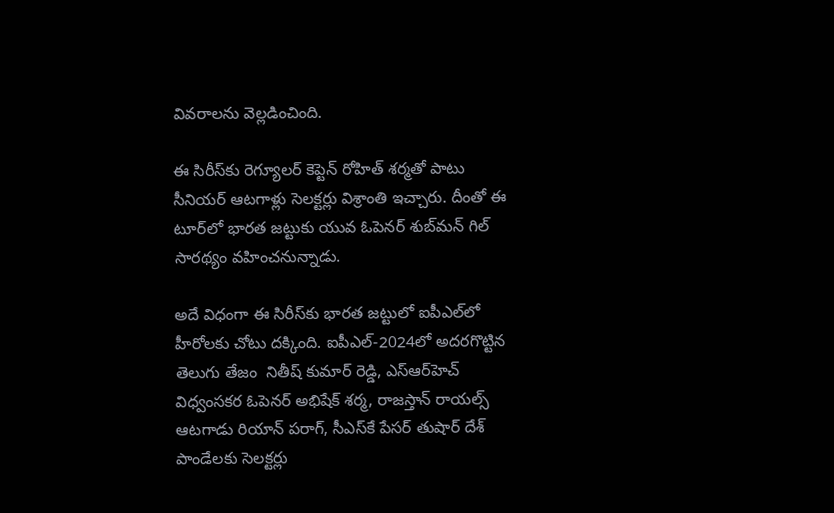వివరాలను వెల్లడించింది.

ఈ సిరీస్‌కు రెగ్యూల‌ర్ కెప్టెన్ రోహిత్ శ‌ర్మ‌తో పాటు సీనియ‌ర్ ఆట‌గాళ్లు సెల‌క్ట‌ర్లు విశ్రాంతి ఇచ్చారు. దీంతో ఈ టూర్‌లో భార‌త జ‌ట్టుకు యువ ఓపెన‌ర్ శుబ్‌మ‌న్ గిల్ సార‌థ్యం వ‌హించ‌నున్నాడు.

అదే విధంగా ఈ సిరీస్‌కు భార‌త జ‌ట్టులో ఐపీఎల్‌లో హీరోల‌కు చోటు ద‌క్కింది. ఐపీఎల్‌-2024లో అద‌ర‌గొట్టిన తెలుగు తేజం  నితీష్ కుమార్ రెడ్డి, ఎస్ఆర్‌హెచ్ విధ్వంస‌క‌ర ఓపెన‌ర్ అభిషేక్ శర్మ, రాజ‌స్తాన్ రాయ‌ల్స్ ఆట‌గాడు రియాన్ పరాగ్, సీఎస్‌కే పేస‌ర్ తుషార్ దేశ్ పాండేల‌కు సెల‌క్ట‌ర్లు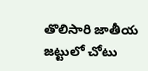తొలిసారి జాతీయ జ‌ట్టులో చోటు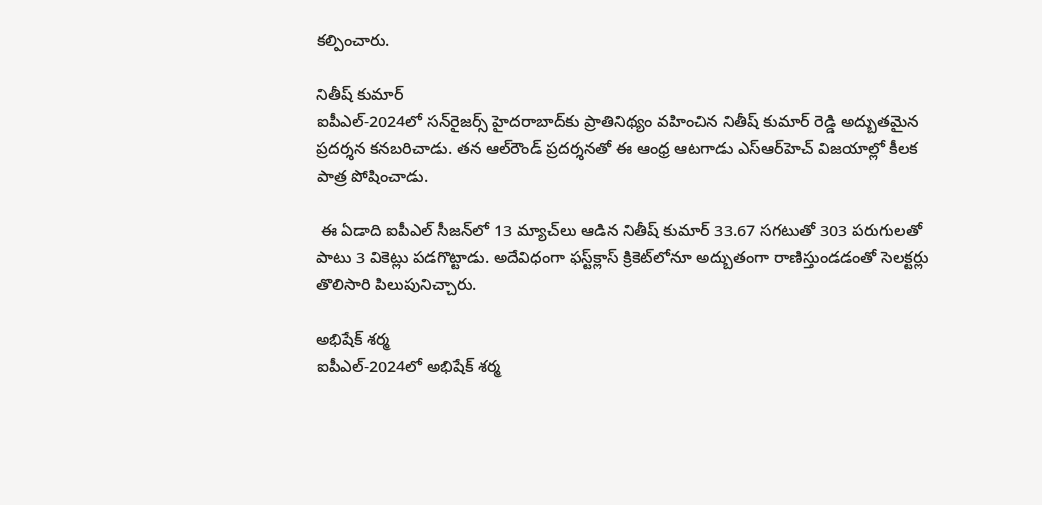క‌ల్పించారు.

నితీష్ కుమార్
ఐపీఎల్‌-2024లో స‌న్‌రైజ‌ర్స్ హైద‌రాబాద్‌కు ప్రాతినిథ్యం వ‌హించిన నితీష్ కుమార్ రెడ్డి అద్బుత‌మైన ప్ర‌ద‌ర్శ‌న క‌న‌బ‌రిచాడు. త‌న ఆల్‌రౌండ్ ప్ర‌ద‌ర్శ‌న‌తో ఈ ఆంధ్ర ఆట‌గాడు ఎస్ఆర్‌హెచ్ విజ‌యాల్లో కీల‌క పాత్ర పోషించాడు.

 ఈ ఏడాది ఐపీఎల్ సీజ‌న్‌లో 13 మ్యాచ్‌లు ఆడిన నితీష్ కుమార్ 33.67 స‌గ‌టుతో 303 ప‌రుగులతో పాటు 3 వికెట్లు ప‌డ‌గొట్టాడు. అదేవిధంగా ఫ‌స్ట్‌క్లాస్ క్రికెట్‌లోనూ అద్బుతంగా రాణిస్తుండడంతో సెల‌క్ట‌ర్లు తొలిసారి పిలుపునిచ్చారు.

అభిషేక్ శ‌ర్మ‌
ఐపీఎల్‌-2024లో అభిషేక్ శ‌ర్మ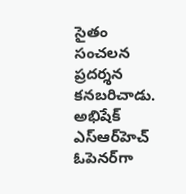సైతం సంచ‌ల‌న ప్ర‌ద‌ర్శ‌న క‌నబ‌రిచాడు. అభిషేక్ ఎస్ఆర్‌హెచ్ ఓపెన‌ర్‌గా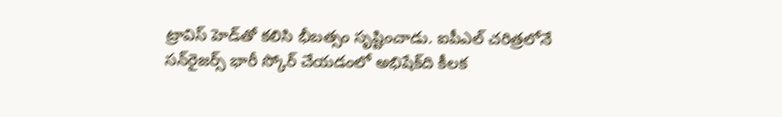ట్రావిస్ హెడ్‌తో క‌లిసి భీబ‌త్సం సృష్టించాడు. ఐపీఎల్ చరిత్రలోనే సన్‌రైజర్స్ భారీ స్కోర్ చేయడంలో అభిషేక్‌ది కీలక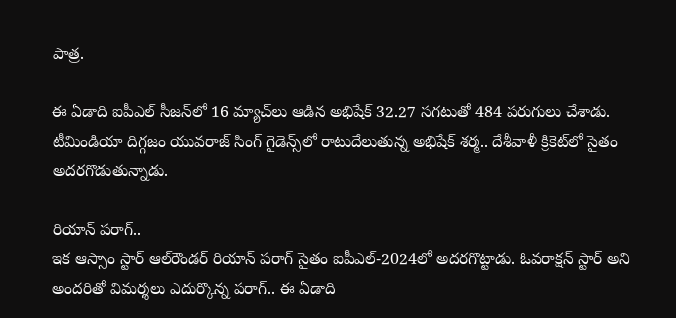పాత్ర.

ఈ ఏడాది ఐపీఎల్ సీజ‌న్‌లో 16 మ్యాచ్‌లు ఆడిన అభిషేక్‌ 32.27 స‌గ‌టుతో 484 పరుగులు చేశాడు. టీమిండియా దిగ్గజం యువరాజ్ సింగ్ గైడెన్స్‌లో రాటుదేలుతున్న అభిషేక్ శర్మ.. దేశీవాళీ క్రికెట్‌లో సైతం అదరగొడుతున్నాడు.

రియాన్ ప‌రాగ్‌..
ఇక ఆస్సాం స్టార్ ఆల్‌రౌండ‌ర్ రియాన్ పరాగ్ సైతం ఐపీఎల్‌-2024లో అద‌ర‌గొట్టాడు. ఓవ‌రాక్ష‌న్ స్టార్ అని అంద‌రితో విమ‌ర్శ‌లు ఎదుర్కొన్న ప‌రాగ్.. ఈ ఏడాది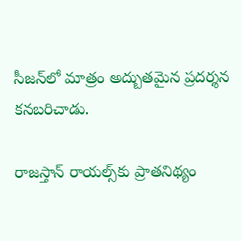సీజ‌న్‌లో మాత్రం అద్బుత‌మైన ప్ర‌ద‌ర్శ‌న క‌న‌బ‌రిచాడు.

రాజ‌స్తాన్ రాయ‌ల్స్‌కు ప్రాత‌నిథ్యం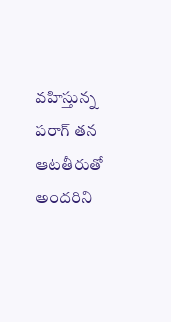వ‌హిస్తున్న ప‌రాగ్ త‌న ఆట‌తీరుతో అంద‌రిని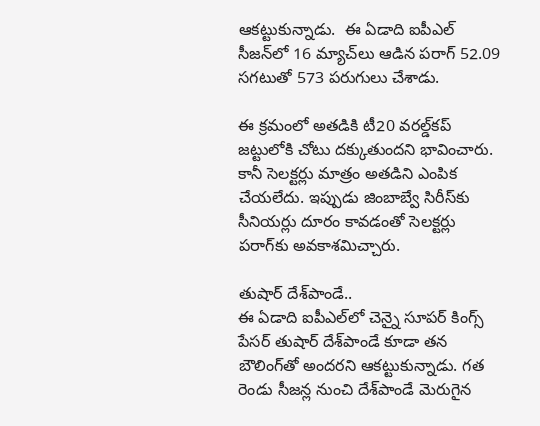ఆక‌ట్టుకున్నాడు.  ఈ ఏడాది ఐపీఎల్ సీజ‌న్‌లో 16 మ్యాచ్‌లు ఆడిన ప‌రాగ్‌ 52.09 స‌గ‌టుతో 573 పరుగులు చేశాడు.

ఈ క్ర‌మంలో అత‌డికి టీ20 వ‌ర‌ల్డ్‌క‌ప్ జ‌ట్టులోకి చోటు ద‌క్కుతుంద‌ని భావించారు. కానీ సెల‌క్ట‌ర్లు మాత్రం అత‌డిని ఎంపిక చేయ‌లేదు. ఇప్పుడు జింబాబ్వే సిరీస్‌కు సీనియ‌ర్లు దూరం కావ‌డంతో సెల‌క్ట‌ర్లు ప‌రాగ్‌కు అవ‌కాశ‌మిచ్చారు.

తుషార్ దేశ్‌పాండే..
ఈ ఏడాది ఐపీఎల్‌లో చెన్నై సూప‌ర్ కింగ్స్ పేస‌ర్ తుషార్ దేశ్‌పాండే కూడా త‌న బౌలింగ్‌తో అంద‌ర‌ని ఆక‌ట్టుకున్నాడు. గ‌త రెండు సీజ‌న్ల నుంచి దేశ్‌పాండే మెరుగైన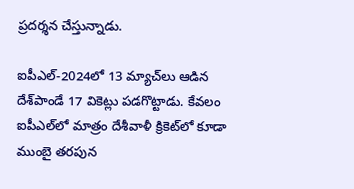ప్ర‌ద‌ర్శ‌న చేస్తున్నాడు.

ఐపీఎల్‌-2024లో 13 మ్యాచ్‌లు ఆడిన దేశ్‌పాండే 17 వికెట్లు ప‌డ‌గొట్టాడు. కేవ‌లం ఐపీఎల్‌లో మాత్రం దేశీవాళీ క్రికెట్‌లో కూడా ముంబై త‌ర‌పున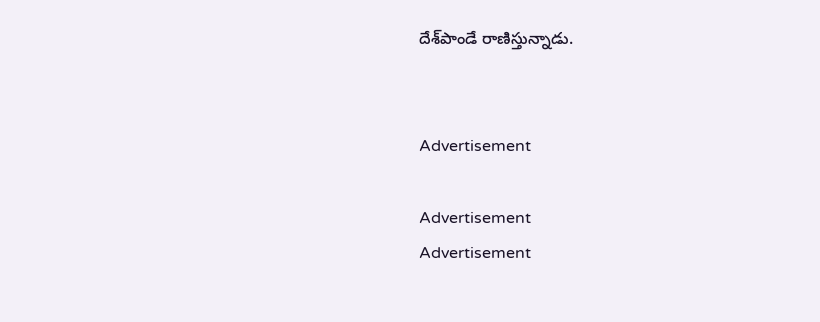దేశ్‌పాండే రాణిస్తున్నాడు.


Advertisement

Advertisement
Advertisement